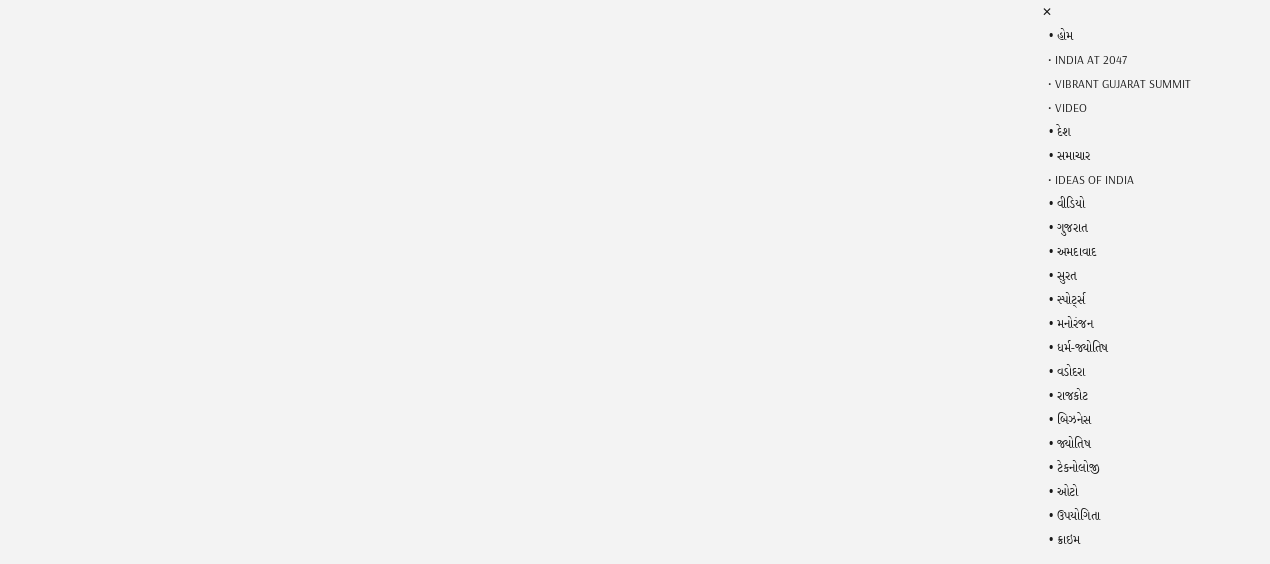✕
  • હોમ
  • INDIA AT 2047
  • VIBRANT GUJARAT SUMMIT
  • VIDEO
  • દેશ
  • સમાચાર
  • IDEAS OF INDIA
  • વીડિયો
  • ગુજરાત
  • અમદાવાદ
  • સુરત
  • સ્પોર્ટ્સ
  • મનોરંજન
  • ધર્મ-જ્યોતિષ
  • વડોદરા
  • રાજકોટ
  • બિઝનેસ
  • જ્યોતિષ
  • ટેકનોલોજી
  • ઓટો
  • ઉપયોગિતા
  • ક્રાઇમ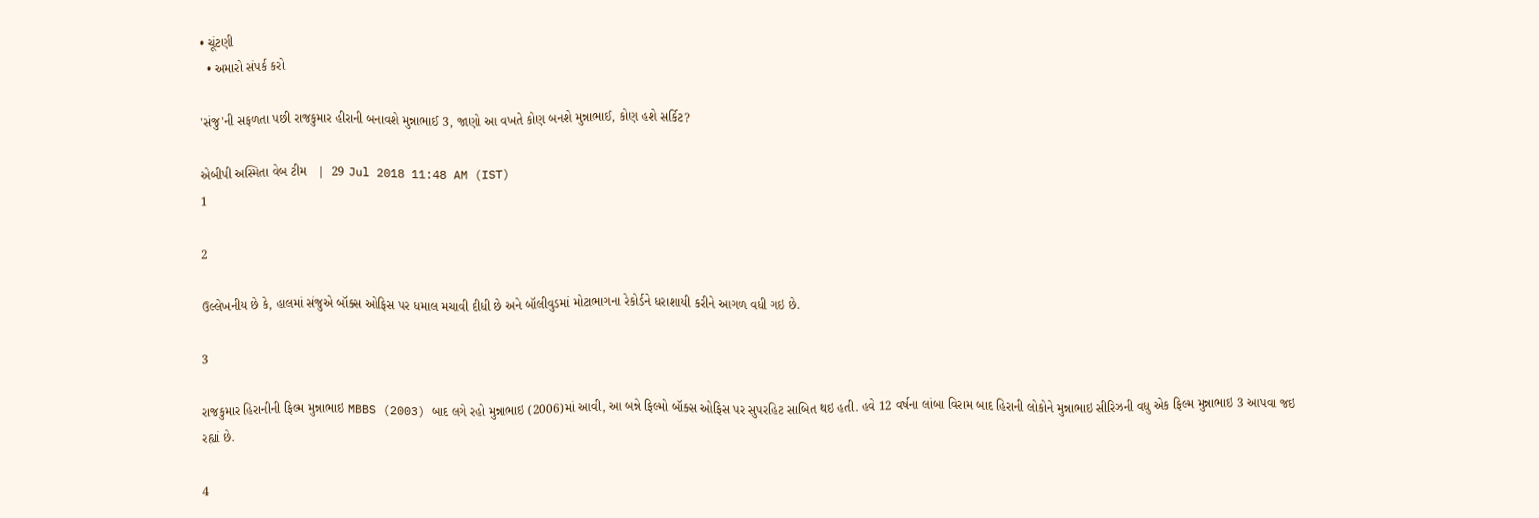• ચૂંટણી
  • અમારો સંપર્ક કરો

'સંજુ'ની સફળતા પછી રાજકુમાર હીરાની બનાવશે મુન્નાભાઈ 3, જાણો આ વખતે કોણ બનશે મુન્નાભાઈ, કોણ હશે સર્કિટ?

એબીપી અસ્મિતા વેબ ટીમ   |  29 Jul 2018 11:48 AM (IST)
1

2

ઉલ્લેખનીય છે કે, હાલમાં સંજુએ બૉક્સ ઓફિસ પર ધમાલ મચાવી દીધી છે અને બૉલીવુડમાં મોટાભાગના રેકોર્ડને ધરાશાયી કરીને આગળ વધી ગઇ છે.

3

રાજકુમાર હિરાનીની ફિલ્મ મુન્નાભાઇ MBBS (2003) બાદ લગે રહો મુન્નાભાઇ (2006)માં આવી, આ બન્ને ફિલ્મો બૉક્સ ઓફિસ પર સુપરહિટ સાબિત થઇ હતી. હવે 12 વર્ષના લાંબા વિરામ બાદ હિરાની લોકોને મુન્નાભાઇ સીરિઝની વધુ એક ફિલ્મ મુન્નાભાઇ 3 આપવા જઇ રહ્યાં છે.

4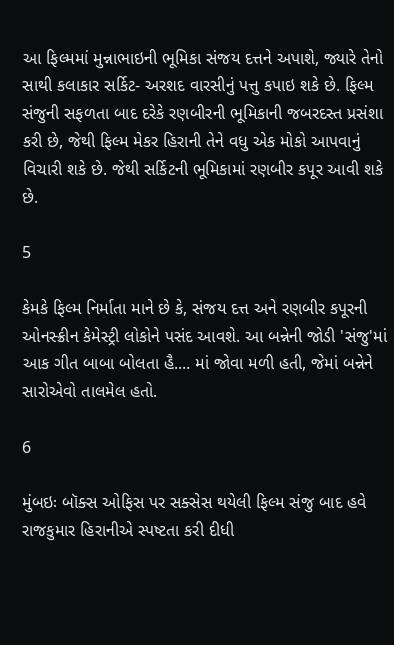આ ફિલ્મમાં મુન્નાભાઇની ભૂમિકા સંજય દત્તને અપાશે, જ્યારે તેનો સાથી કલાકાર સર્કિટ- અરશદ વારસીનું પત્તુ કપાઇ શકે છે. ફિલ્મ સંજુની સફળતા બાદ દરેકે રણબીરની ભૂમિકાની જબરદસ્ત પ્રસંશા કરી છે, જેથી ફિલ્મ મેકર હિરાની તેને વધુ એક મોકો આપવાનું વિચારી શકે છે. જેથી સર્કિટની ભૂમિકામાં રણબીર કપૂર આવી શકે છે.

5

કેમકે ફિલ્મ નિર્માતા માને છે કે, સંજય દત્ત અને રણબીર કપૂરની ઓનસ્ક્રીન કેમેસ્ટ્રી લોકોને પસંદ આવશે. આ બન્નેની જોડી 'સંજુ'માં આક ગીત બાબા બોલતા હૈ.... માં જોવા મળી હતી, જેમાં બન્નેને સારોએવો તાલમેલ હતો.

6

મુંબઇઃ બૉક્સ ઓફિસ પર સક્સેસ થયેલી ફિલ્મ સંજુ બાદ હવે રાજકુમાર હિરાનીએ સ્પષ્ટતા કરી દીધી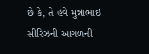છે કે, તે હવે મુન્નાભાઇ સીરિઝની આગળની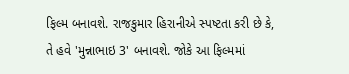ફિલ્મ બનાવશે. રાજકુમાર હિરાનીએ સ્પષ્ટતા કરી છે કે, તે હવે 'મુન્નાભાઇ 3' બનાવશે. જોકે આ ફિલ્મમાં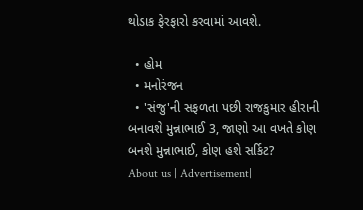થોડાક ફેરફારો કરવામાં આવશે.

  • હોમ
  • મનોરંજન
  • 'સંજુ'ની સફળતા પછી રાજકુમાર હીરાની બનાવશે મુન્નાભાઈ 3, જાણો આ વખતે કોણ બનશે મુન્નાભાઈ, કોણ હશે સર્કિટ?
About us | Advertisement|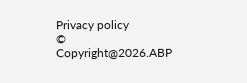Privacy policy
© Copyright@2026.ABP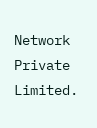Network Private Limited.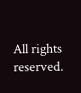All rights reserved.